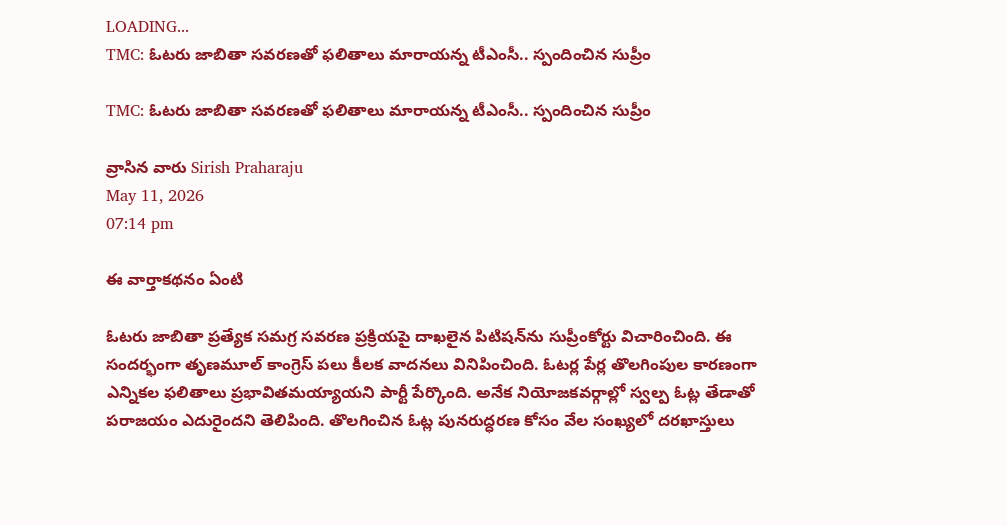LOADING...
TMC: ఓటరు జాబితా సవరణతో ఫలితాలు మారాయన్న టీఎంసీ.. స్పందించిన సుప్రీం

TMC: ఓటరు జాబితా సవరణతో ఫలితాలు మారాయన్న టీఎంసీ.. స్పందించిన సుప్రీం

వ్రాసిన వారు Sirish Praharaju
May 11, 2026
07:14 pm

ఈ వార్తాకథనం ఏంటి

ఓటరు జాబితా ప్రత్యేక సమగ్ర సవరణ ప్రక్రియపై దాఖలైన పిటిషన్‌ను సుప్రీంకోర్టు విచారించింది. ఈ సందర్భంగా తృణమూల్ కాంగ్రెస్ పలు కీలక వాదనలు వినిపించింది. ఓటర్ల పేర్ల తొలగింపుల కారణంగా ఎన్నికల ఫలితాలు ప్రభావితమయ్యాయని పార్టీ పేర్కొంది. అనేక నియోజకవర్గాల్లో స్వల్ప ఓట్ల తేడాతో పరాజయం ఎదురైందని తెలిపింది. తొలగించిన ఓట్ల పునరుద్ధరణ కోసం వేల సంఖ్యలో దరఖాస్తులు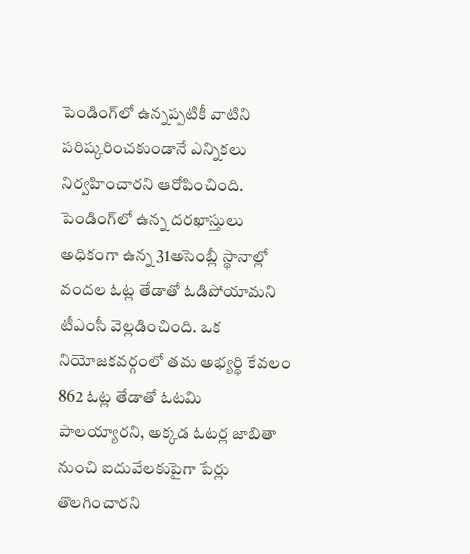పెండింగ్‌లో ఉన్నప్పటికీ వాటిని పరిష్కరించకుండానే ఎన్నికలు నిర్వహించారని ఆరోపించింది. పెండింగ్‌లో ఉన్న దరఖాస్తులు అధికంగా ఉన్న 31అసెంబ్లీ స్థానాల్లో వందల ఓట్ల తేడాతో ఓడిపోయామని టీఎంసీ వెల్లడించింది. ఒక నియోజకవర్గంలో తమ అభ్యర్థి కేవలం 862 ఓట్ల తేడాతో ఓటమి పాలయ్యారని, అక్కడ ఓటర్ల జాబితా నుంచి ఐదువేలకుపైగా పేర్లు తొలగించారని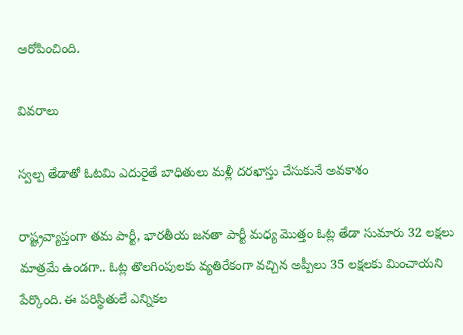ఆరోపించింది.

వివరాలు

స్వల్ప తేడాతో ఓటమి ఎదురైతే బాధితులు మళ్లీ దరఖాస్తు చేసుకునే అవకాశం

రాష్ట్రవ్యాప్తంగా తమ పార్టీ, భారతీయ జనతా పార్టీ మధ్య మొత్తం ఓట్ల తేడా సుమారు 32 లక్షలు మాత్రమే ఉండగా.. ఓట్ల తొలగింపులకు వ్యతిరేకంగా వచ్చిన అప్పీలు 35 లక్షలకు మించాయని పేర్కొంది. ఈ పరిస్థితులే ఎన్నికల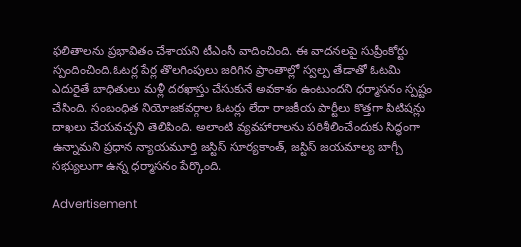ఫలితాలను ప్రభావితం చేశాయని టీఎంసీ వాదించింది. ఈ వాదనలపై సుప్రీంకోర్టు స్పందించింది.ఓటర్ల పేర్ల తొలగింపులు జరిగిన ప్రాంతాల్లో స్వల్ప తేడాతో ఓటమి ఎదురైతే బాధితులు మళ్లీ దరఖాస్తు చేసుకునే అవకాశం ఉంటుందని ధర్మాసనం స్పష్టం చేసింది. సంబంధిత నియోజకవర్గాల ఓటర్లు లేదా రాజకీయ పార్టీలు కొత్తగా పిటిషన్లు దాఖలు చేయవచ్చని తెలిపింది. అలాంటి వ్యవహారాలను పరిశీలించేందుకు సిద్ధంగా ఉన్నామని ప్రధాన న్యాయమూర్తి జస్టిస్ సూర్యకాంత్, జస్టిస్ జయమాల్య బాగ్చీ సభ్యులుగా ఉన్న ధర్మాసనం పేర్కొంది.

Advertisement